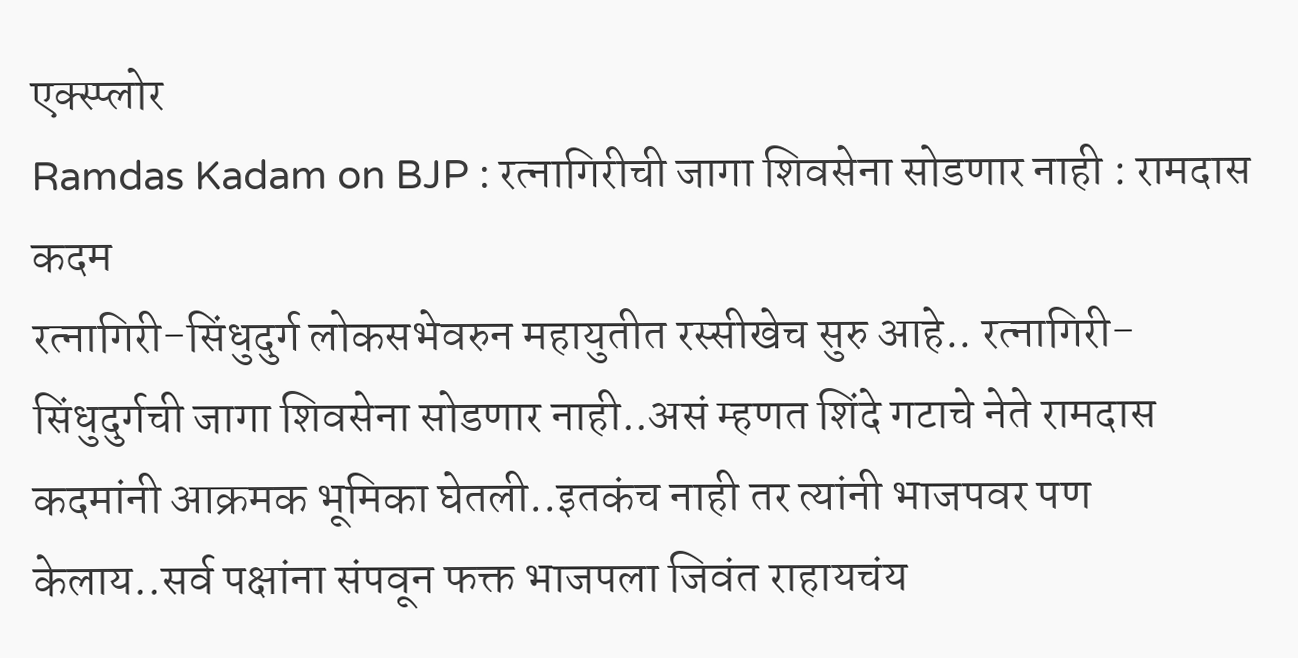एक्स्प्लोर
Ramdas Kadam on BJP : रत्नागिरीची जागा शिवसेना सोडणार नाही : रामदास कदम
रत्नागिरी-सिंधुदुर्ग लोकसभेवरुन महायुतीत रस्सीखेच सुरु आहे.. रत्नागिरी-सिंधुदुर्गची जागा शिवसेना सोडणार नाही..असं म्हणत शिंदे गटाचे नेते रामदास कदमांनी आक्रमक भूमिका घेतली..इतकंच नाही तर त्यांनी भाजपवर पण केलाय..सर्व पक्षांना संपवून फक्त भाजपला जिवंत राहायचंय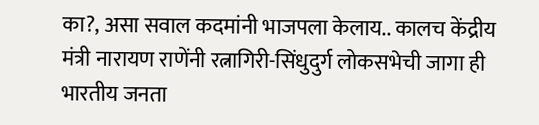का?, असा सवाल कदमांनी भाजपला केलाय.. कालच केंद्रीय मंत्री नारायण राणेंनी रत्नागिरी-सिंधुदुर्ग लोकसभेची जागा ही भारतीय जनता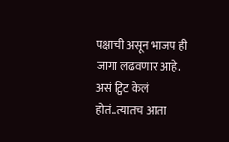पक्षाची असून भाजप ही जागा लढवणार आहे. असं ट्विट केलं होतं..त्यातच आता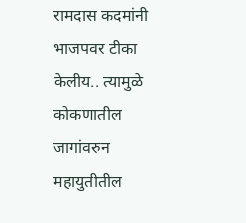रामदास कदमांनी भाजपवर टीका केलीय.. त्यामुळे कोकणातील जागांवरुन महायुतीतील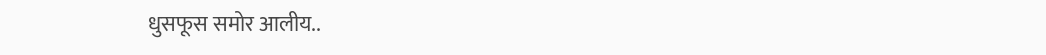धुसफूस समोर आलीय..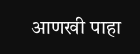आणखी पाहा